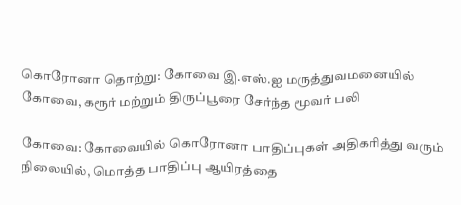கொரோனா தொற்று: கோவை இ.எஸ்.ஐ மருத்துவமனையில் கோவை, கரூர் மற்றும் திருப்பூரை சேர்ந்த மூவர் பலி

கோவை: கோவையில் கொரோனா பாதிப்புகள் அதிகரித்து வரும் நிலையில், மொத்த பாதிப்பு ஆயிரத்தை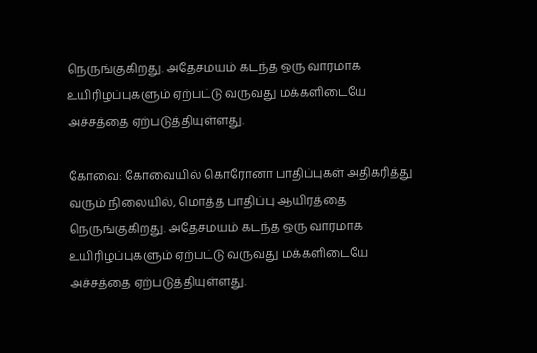நெருங்குகிறது. அதேசமயம் கடந்த ஒரு வாரமாக உயிரிழப்புகளும் ஏற்பட்டு வருவது மக்களிடையே அச்சத்தை ஏற்படுத்தியுள்ளது.

கோவை: கோவையில் கொரோனா பாதிப்புகள் அதிகரித்து வரும் நிலையில், மொத்த பாதிப்பு ஆயிரத்தை நெருங்குகிறது. அதேசமயம் கடந்த ஒரு வாரமாக உயிரிழப்புகளும் ஏற்பட்டு வருவது மக்களிடையே அச்சத்தை ஏற்படுத்தியுள்ளது.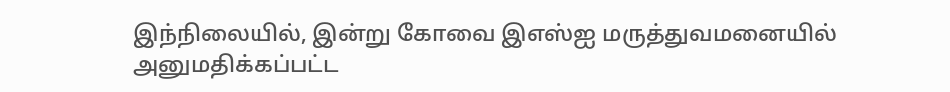இந்நிலையில், இன்று கோவை இஎஸ்ஐ மருத்துவமனையில் அனுமதிக்கப்பட்ட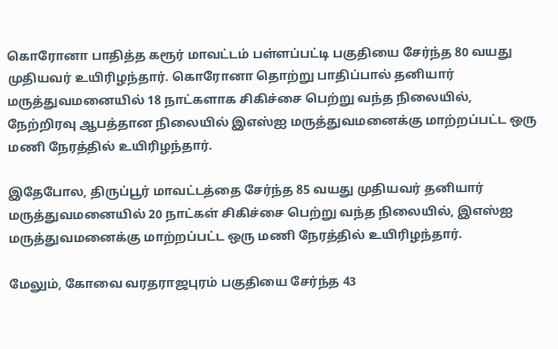கொரோனா பாதித்த கரூர் மாவட்டம் பள்ளப்பட்டி பகுதியை சேர்ந்த 80 வயது முதியவர் உயிரிழந்தார். கொரோனா தொற்று பாதிப்பால் தனியார் மருத்துவமனையில் 18 நாட்களாக சிகிச்சை பெற்று வந்த நிலையில், நேற்றிரவு ஆபத்தான நிலையில் இஎஸ்ஐ மருத்துவமனைக்கு மாற்றப்பட்ட ஒரு மணி நேரத்தில் உயிரிழந்தார்.

இதேபோல, திருப்பூர் மாவட்டத்தை சேர்ந்த 85 வயது முதியவர் தனியார் மருத்துவமனையில் 20 நாட்கள் சிகிச்சை பெற்று வந்த நிலையில், இஎஸ்ஐ மருத்துவமனைக்கு மாற்றப்பட்ட ஒரு மணி நேரத்தில் உயிரிழந்தார்.

மேலும், கோவை வரதராஜபுரம் பகுதியை சேர்ந்த 43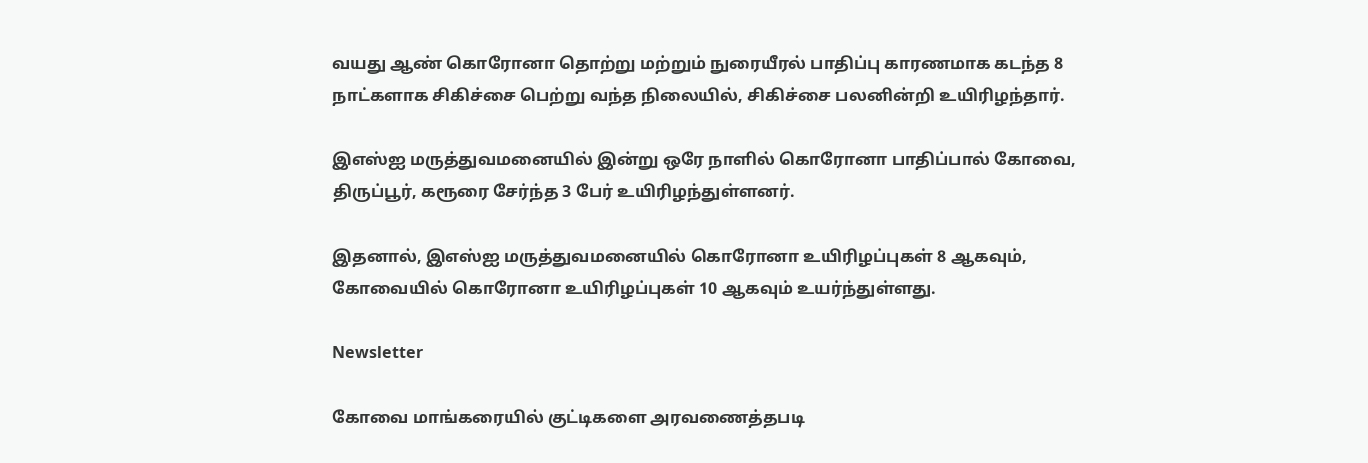வயது ஆண் கொரோனா தொற்று மற்றும் நுரையீரல் பாதிப்பு காரணமாக கடந்த 8 நாட்களாக சிகிச்சை பெற்று வந்த நிலையில், சிகிச்சை பலனின்றி உயிரிழந்தார்.

இஎஸ்ஐ மருத்துவமனையில் இன்று ஒரே நாளில் கொரோனா பாதிப்பால் கோவை, திருப்பூர், கரூரை சேர்ந்த 3 பேர் உயிரிழந்துள்ளனர்.

இதனால், இஎஸ்ஐ மருத்துவமனையில் கொரோனா உயிரிழப்புகள் 8 ஆகவும், கோவையில் கொரோனா உயிரிழப்புகள் 10 ஆகவும் உயர்ந்துள்ளது.

Newsletter

கோவை மாங்கரையில் குட்டிகளை அரவணைத்தபடி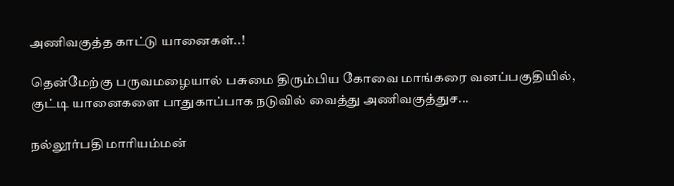அணிவகுத்த காட்டு யானைகள்..!

தென்மேற்கு பருவமழையால் பசுமை திரும்பிய கோவை மாங்கரை வனப்பகுதியில், குட்டி யானைகளை பாதுகாப்பாக நடுவில் வைத்து அணிவகுத்துச...

நல்லூர்பதி மாரியம்மன்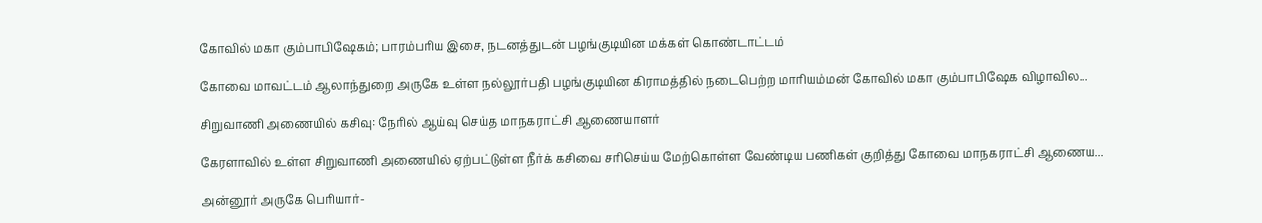கோவில் மகா கும்பாபிஷேகம்; பாரம்பரிய இசை, நடனத்துடன் பழங்குடியின மக்கள் கொண்டாட்டம்

கோவை மாவட்டம் ஆலாந்துறை அருகே உள்ள நல்லூர்பதி பழங்குடியின கிராமத்தில் நடைபெற்ற மாரியம்மன் கோவில் மகா கும்பாபிஷேக விழாவில...

சிறுவாணி அணையில் கசிவு: நேரில் ஆய்வு செய்த மாநகராட்சி ஆணையாளர்

கேரளாவில் உள்ள சிறுவாணி அணையில் ஏற்பட்டுள்ள நீர்க் கசிவை சரிசெய்ய மேற்கொள்ள வேண்டிய பணிகள் குறித்து கோவை மாநகராட்சி ஆணைய...

அன்னூர் அருகே பெரியார்-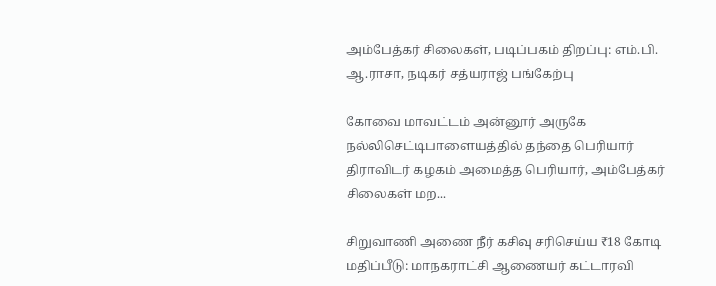அம்பேத்கர் சிலைகள், படிப்பகம் திறப்பு: எம்.பி. ஆ.ராசா, நடிகர் சத்யராஜ் பங்கேற்பு

கோவை மாவட்டம் அன்னூர் அருகே நல்லிசெட்டிபாளையத்தில் தந்தை பெரியார் திராவிடர் கழகம் அமைத்த பெரியார், அம்பேத்கர் சிலைகள் மற...

சிறுவாணி அணை நீர் கசிவு சரிசெய்ய ₹18 கோடி மதிப்பீடு: மாநகராட்சி ஆணையர் கட்டாரவி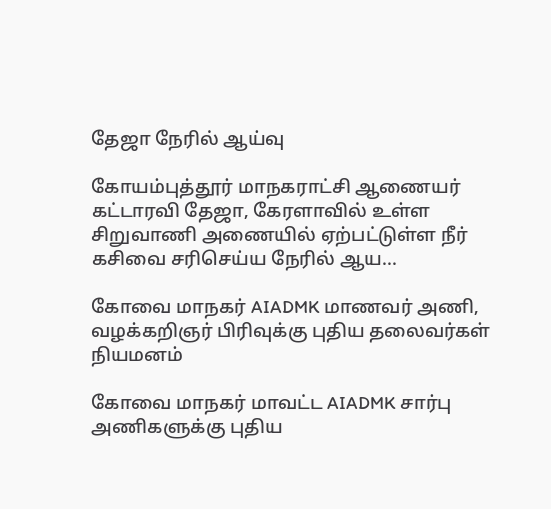தேஜா நேரில் ஆய்வு

கோயம்புத்தூர் மாநகராட்சி ஆணையர் கட்டாரவி தேஜா, கேரளாவில் உள்ள சிறுவாணி அணையில் ஏற்பட்டுள்ள நீர் கசிவை சரிசெய்ய நேரில் ஆய...

கோவை மாநகர் AIADMK மாணவர் அணி, வழக்கறிஞர் பிரிவுக்கு புதிய தலைவர்கள் நியமனம்

கோவை மாநகர் மாவட்ட AIADMK சார்பு அணிகளுக்கு புதிய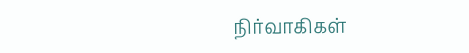நிர்வாகிகள்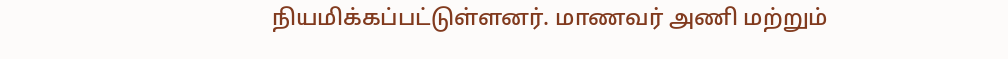நியமிக்கப்பட்டுள்ளனர். மாணவர் அணி மற்றும்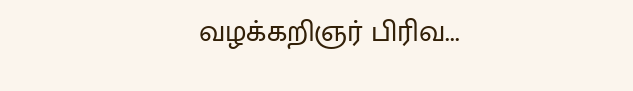வழக்கறிஞர் பிரிவ...